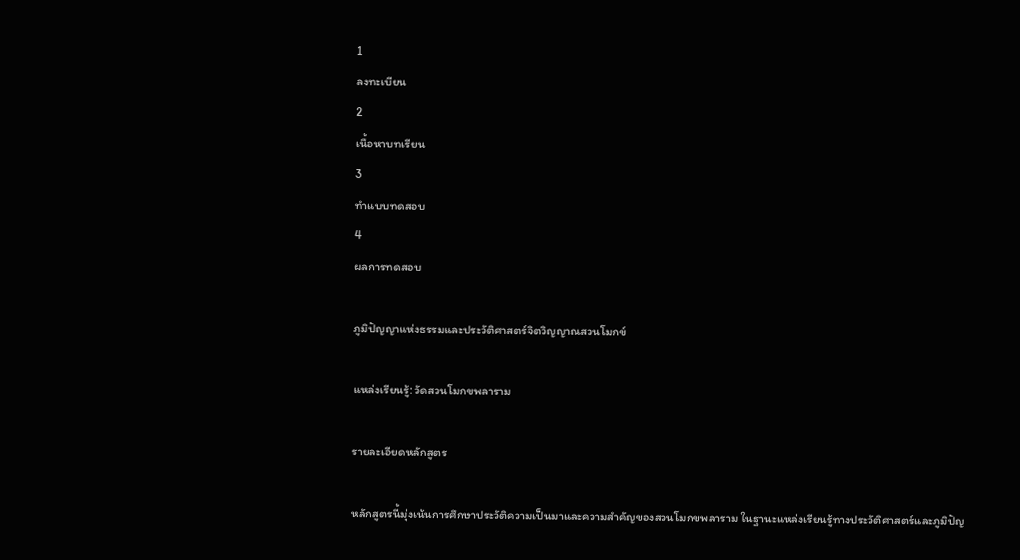1
ลงทะเบียน
2
เนื้อหาบทเรียน
3
ทำแบบทดสอบ
4
ผลการทดสอบ

ภูมิปัญญาแห่งธรรมและประวัติศาสตร์จิตวิญญาณสวนโมกข์

แหล่งเรียนรู้: วัดสวนโมกขพลาราม

รายละเอียดหลักสูตร

หลักสูตรนี้มุ่งเน้นการศึกษาประวัติความเป็นมาและความสำคัญของสวนโมกขพลาราม ในฐานะแหล่งเรียนรู้ทางประวัติศาสตร์และภูมิปัญ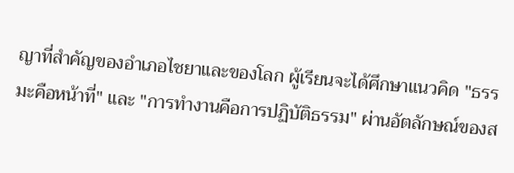ญาที่สำคัญของอำเภอไชยาและของโลก ผู้เรียนจะได้ศึกษาแนวคิด "ธรรมะคือหน้าที่" และ "การทำงานคือการปฏิบัติธรรม" ผ่านอัตลักษณ์ของส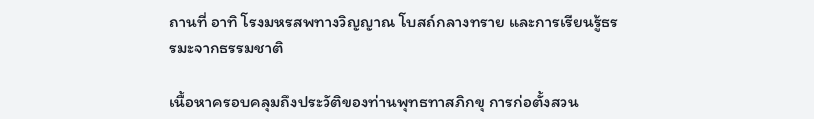ถานที่ อาทิ โรงมหรสพทางวิญญาณ โบสถ์กลางทราย และการเรียนรู้ธรรมะจากธรรมชาติ

เนื้อหาครอบคลุมถึงประวัติของท่านพุทธทาสภิกขุ การก่อตั้งสวน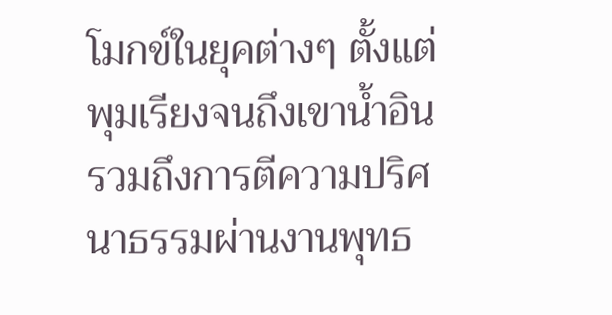โมกข์ในยุคต่างๆ ตั้งแต่พุมเรียงจนถึงเขาน้ำอิน รวมถึงการตีความปริศนาธรรมผ่านงานพุทธ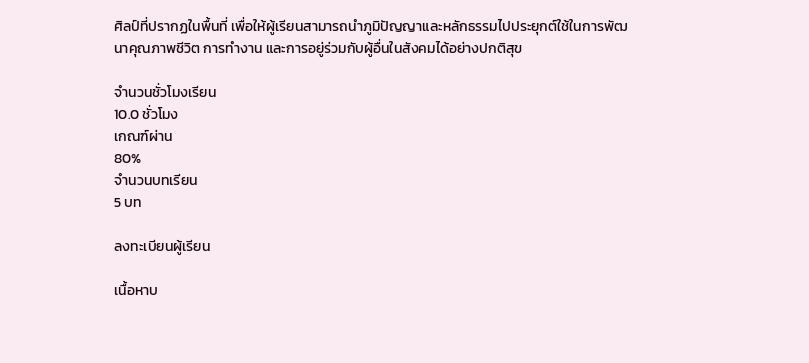ศิลป์ที่ปรากฏในพื้นที่ เพื่อให้ผู้เรียนสามารถนำภูมิปัญญาและหลักธรรมไปประยุกต์ใช้ในการพัฒนาคุณภาพชีวิต การทำงาน และการอยู่ร่วมกับผู้อื่นในสังคมได้อย่างปกติสุข

จำนวนชั่วโมงเรียน
10.0 ชั่วโมง
เกณฑ์ผ่าน
80%
จำนวนบทเรียน
5 บท

ลงทะเบียนผู้เรียน

เนื้อหาบ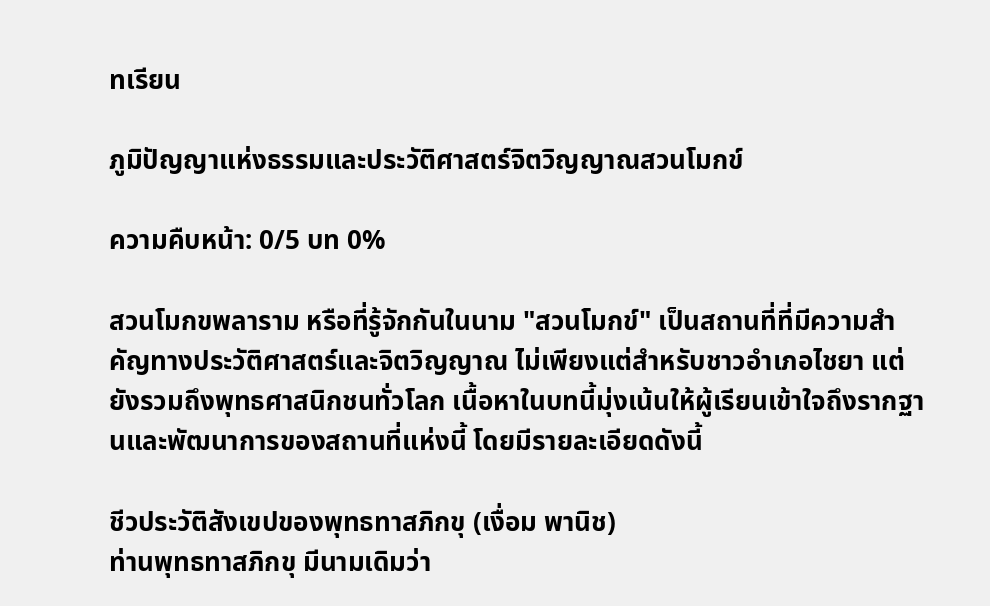ทเรียน

ภูมิปัญญาแห่งธรรมและประวัติศาสตร์จิตวิญญาณสวนโมกข์

ความคืบหน้า: 0/5 บท 0%

สวนโมกขพลาราม หรือที่รู้จักกันในนาม "สวนโมกข์" เป็นสถานที่ที่มีความสำคัญทางประวัติศาสตร์และจิตวิญญาณ ไม่เพียงแต่สำหรับชาวอำเภอไชยา แต่ยังรวมถึงพุทธศาสนิกชนทั่วโลก เนื้อหาในบทนี้มุ่งเน้นให้ผู้เรียนเข้าใจถึงรากฐานและพัฒนาการของสถานที่แห่งนี้ โดยมีรายละเอียดดังนี้

ชีวประวัติสังเขปของพุทธทาสภิกขุ (เงื่อม พานิช)
ท่านพุทธทาสภิกขุ มีนามเดิมว่า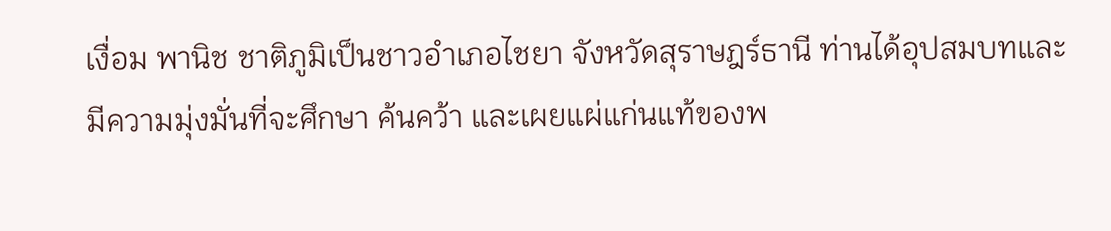เงื่อม พานิช ชาติภูมิเป็นชาวอำเภอไชยา จังหวัดสุราษฎร์ธานี ท่านได้อุปสมบทและมีความมุ่งมั่นที่จะศึกษา ค้นคว้า และเผยแผ่แก่นแท้ของพ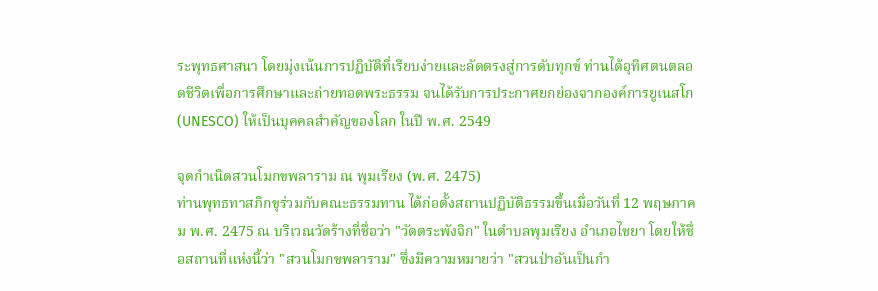ระพุทธศาสนา โดยมุ่งเน้นการปฏิบัติที่เรียบง่ายและลัดตรงสู่การดับทุกข์ ท่านได้อุทิศตนตลอดชีวิตเพื่อการศึกษาและถ่ายทอดพระธรรม จนได้รับการประกาศยกย่องจากองค์การยูเนสโก (UNESCO) ให้เป็นบุคคลสำคัญของโลก ในปี พ.ศ. 2549

จุดกำเนิดสวนโมกขพลาราม ณ พุมเรียง (พ.ศ. 2475)
ท่านพุทธทาสภิกขุร่วมกับคณะธรรมทาน ได้ก่อตั้งสถานปฏิบัติธรรมขึ้นเมื่อวันที่ 12 พฤษภาคม พ.ศ. 2475 ณ บริเวณวัดร้างที่ชื่อว่า "วัดตระพังจิก" ในตำบลพุมเรียง อำเภอไชยา โดยให้ชื่อสถานที่แห่งนี้ว่า "สวนโมกขพลาราม" ซึ่งมีความหมายว่า "สวนป่าอันเป็นกำ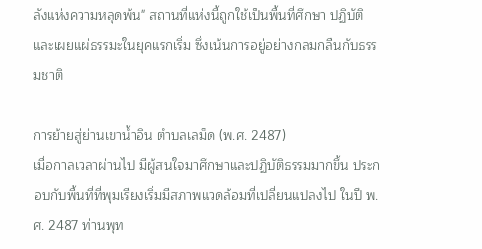ลังแห่งความหลุดพ้น" สถานที่แห่งนี้ถูกใช้เป็นพื้นที่ศึกษา ปฏิบัติ และเผยแผ่ธรรมะในยุคแรกเริ่ม ซึ่งเน้นการอยู่อย่างกลมกลืนกับธรรมชาติ

การย้ายสู่ย่านเขาน้ำอิน ตำบลเลม็ด (พ.ศ. 2487)
เมื่อกาลเวลาผ่านไป มีผู้สนใจมาศึกษาและปฏิบัติธรรมมากขึ้น ประกอบกับพื้นที่ที่พุมเรียงเริ่มมีสภาพแวดล้อมที่เปลี่ยนแปลงไป ในปี พ.ศ. 2487 ท่านพุท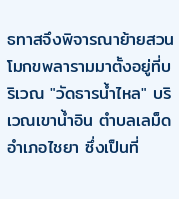ธทาสจึงพิจารณาย้ายสวนโมกขพลารามมาตั้งอยู่ที่บริเวณ "วัดธารน้ำไหล" บริเวณเขาน้ำอิน ตำบลเลม็ด อำเภอไชยา ซึ่งเป็นที่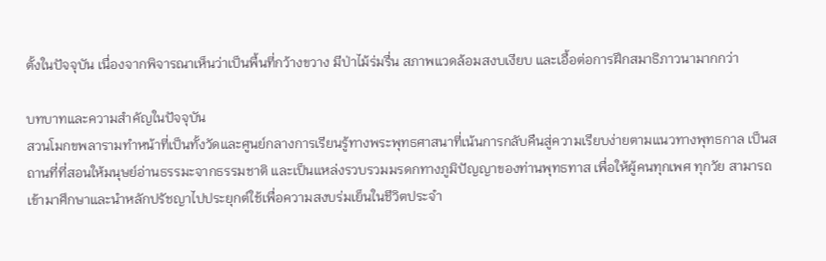ตั้งในปัจจุบัน เนื่องจากพิจารณาเห็นว่าเป็นพื้นที่กว้างขวาง มีป่าไม้ร่มรื่น สภาพแวดล้อมสงบเงียบ และเอื้อต่อการฝึกสมาธิภาวนามากกว่า

บทบาทและความสำคัญในปัจจุบัน
สวนโมกขพลารามทำหน้าที่เป็นทั้งวัดและศูนย์กลางการเรียนรู้ทางพระพุทธศาสนาที่เน้นการกลับคืนสู่ความเรียบง่ายตามแนวทางพุทธกาล เป็นสถานที่ที่สอนให้มนุษย์อ่านธรรมะจากธรรมชาติ และเป็นแหล่งรวบรวมมรดกทางภูมิปัญญาของท่านพุทธทาส เพื่อให้ผู้คนทุกเพศ ทุกวัย สามารถเข้ามาศึกษาและนำหลักปรัชญาไปประยุกต์ใช้เพื่อความสงบร่มเย็นในชีวิตประจำ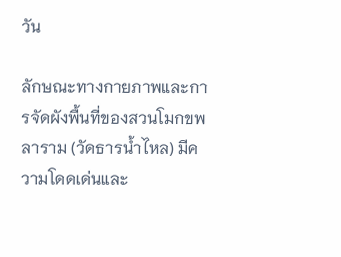วัน

ลักษณะทางกายภาพและการจัดผังพื้นที่ของสวนโมกขพลาราม (วัดธารน้ำไหล) มีความโดดเด่นและ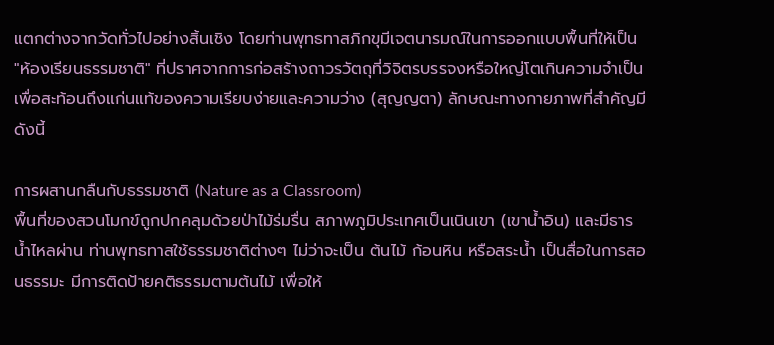แตกต่างจากวัดทั่วไปอย่างสิ้นเชิง โดยท่านพุทธทาสภิกขุมีเจตนารมณ์ในการออกแบบพื้นที่ให้เป็น "ห้องเรียนธรรมชาติ" ที่ปราศจากการก่อสร้างถาวรวัตถุที่วิจิตรบรรจงหรือใหญ่โตเกินความจำเป็น เพื่อสะท้อนถึงแก่นแท้ของความเรียบง่ายและความว่าง (สุญญตา) ลักษณะทางกายภาพที่สำคัญมีดังนี้

การผสานกลืนกับธรรมชาติ (Nature as a Classroom)
พื้นที่ของสวนโมกข์ถูกปกคลุมด้วยป่าไม้ร่มรื่น สภาพภูมิประเทศเป็นเนินเขา (เขาน้ำอิน) และมีธารน้ำไหลผ่าน ท่านพุทธทาสใช้ธรรมชาติต่างๆ ไม่ว่าจะเป็น ต้นไม้ ก้อนหิน หรือสระน้ำ เป็นสื่อในการสอนธรรมะ มีการติดป้ายคติธรรมตามต้นไม้ เพื่อให้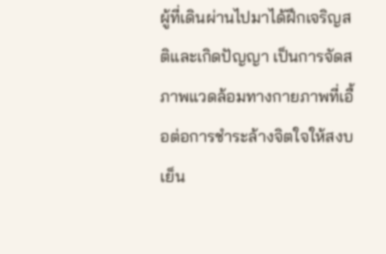ผู้ที่เดินผ่านไปมาได้ฝึกเจริญสติและเกิดปัญญา เป็นการจัดสภาพแวดล้อมทางกายภาพที่เอื้อต่อการชำระล้างจิตใจให้สงบเย็น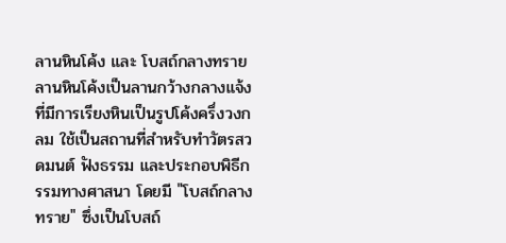ลานหินโค้ง และ โบสถ์กลางทราย
ลานหินโค้งเป็นลานกว้างกลางแจ้งที่มีการเรียงหินเป็นรูปโค้งครึ่งวงกลม ใช้เป็นสถานที่สำหรับทำวัตรสวดมนต์ ฟังธรรม และประกอบพิธีกรรมทางศาสนา โดยมี "โบสถ์กลางทราย" ซึ่งเป็นโบสถ์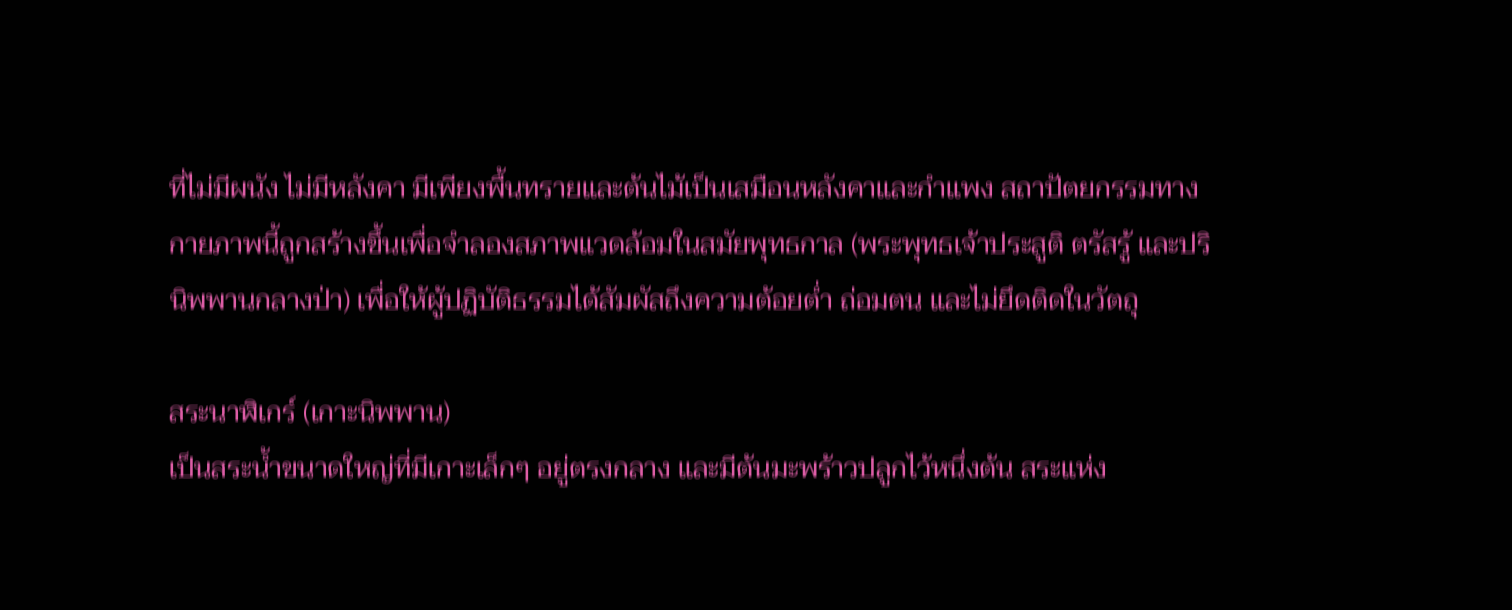ที่ไม่มีผนัง ไม่มีหลังคา มีเพียงพื้นทรายและต้นไม้เป็นเสมือนหลังคาและกำแพง สถาปัตยกรรมทางกายภาพนี้ถูกสร้างขึ้นเพื่อจำลองสภาพแวดล้อมในสมัยพุทธกาล (พระพุทธเจ้าประสูติ ตรัสรู้ และปรินิพพานกลางป่า) เพื่อให้ผู้ปฏิบัติธรรมได้สัมผัสถึงความต้อยต่ำ ถ่อมตน และไม่ยึดติดในวัตถุ

สระนาฬิเกร์ (เกาะนิพพาน)
เป็นสระน้ำขนาดใหญ่ที่มีเกาะเล็กๆ อยู่ตรงกลาง และมีต้นมะพร้าวปลูกไว้หนึ่งต้น สระแห่ง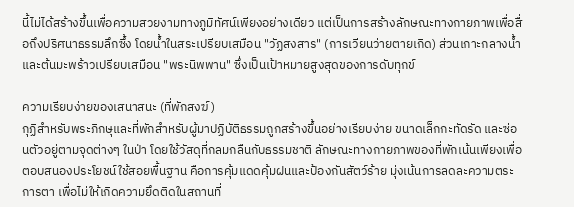นี้ไม่ได้สร้างขึ้นเพื่อความสวยงามทางภูมิทัศน์เพียงอย่างเดียว แต่เป็นการสร้างลักษณะทางกายภาพเพื่อสื่อถึงปริศนาธรรมลึกซึ้ง โดยน้ำในสระเปรียบเสมือน "วัฏสงสาร" (การเวียนว่ายตายเกิด) ส่วนเกาะกลางน้ำและต้นมะพร้าวเปรียบเสมือน "พระนิพพาน" ซึ่งเป็นเป้าหมายสูงสุดของการดับทุกข์

ความเรียบง่ายของเสนาสนะ (ที่พักสงฆ์)
กุฏิสำหรับพระภิกษุและที่พักสำหรับผู้มาปฏิบัติธรรมถูกสร้างขึ้นอย่างเรียบง่าย ขนาดเล็กกะทัดรัด และซ่อนตัวอยู่ตามจุดต่างๆ ในป่า โดยใช้วัสดุที่กลมกลืนกับธรรมชาติ ลักษณะทางกายภาพของที่พักเน้นเพียงเพื่อตอบสนองประโยชน์ใช้สอยพื้นฐาน คือการคุ้มแดดคุ้มฝนและป้องกันสัตว์ร้าย มุ่งเน้นการลดละความตระการตา เพื่อไม่ให้เกิดความยึดติดในสถานที่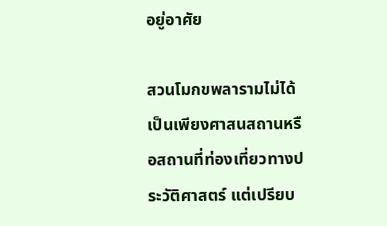อยู่อาศัย

สวนโมกขพลารามไม่ได้เป็นเพียงศาสนสถานหรือสถานที่ท่องเที่ยวทางประวัติศาสตร์ แต่เปรียบ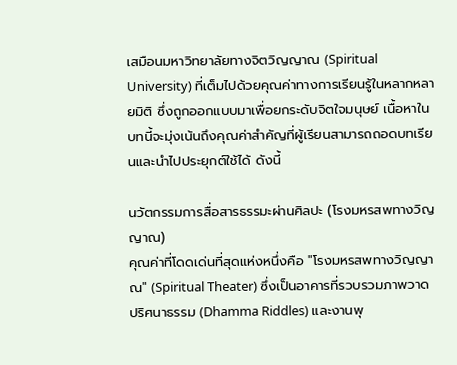เสมือนมหาวิทยาลัยทางจิตวิญญาณ (Spiritual University) ที่เต็มไปด้วยคุณค่าทางการเรียนรู้ในหลากหลายมิติ ซึ่งถูกออกแบบมาเพื่อยกระดับจิตใจมนุษย์ เนื้อหาในบทนี้จะมุ่งเน้นถึงคุณค่าสำคัญที่ผู้เรียนสามารถถอดบทเรียนและนำไปประยุกต์ใช้ได้ ดังนี้

นวัตกรรมการสื่อสารธรรมะผ่านศิลปะ (โรงมหรสพทางวิญญาณ)
คุณค่าที่โดดเด่นที่สุดแห่งหนึ่งคือ "โรงมหรสพทางวิญญาณ" (Spiritual Theater) ซึ่งเป็นอาคารที่รวบรวมภาพวาดปริศนาธรรม (Dhamma Riddles) และงานพุ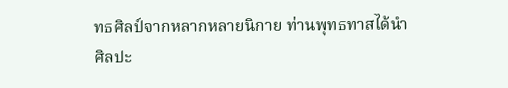ทธศิลป์จากหลากหลายนิกาย ท่านพุทธทาสได้นำศิลปะ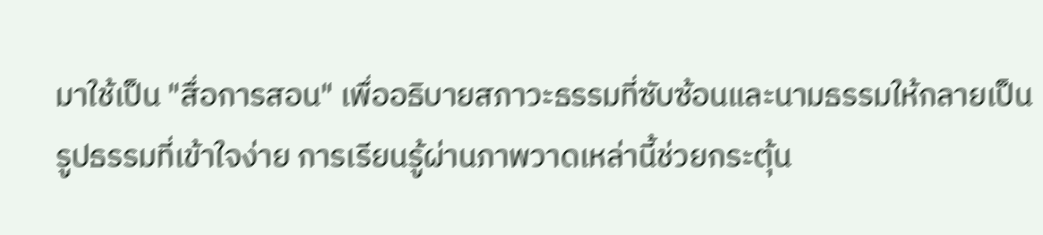มาใช้เป็น "สื่อการสอน" เพื่ออธิบายสภาวะธรรมที่ซับซ้อนและนามธรรมให้กลายเป็นรูปธรรมที่เข้าใจง่าย การเรียนรู้ผ่านภาพวาดเหล่านี้ช่วยกระตุ้น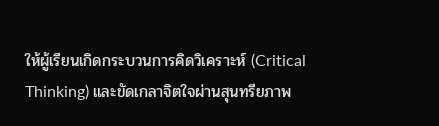ให้ผู้เรียนเกิดกระบวนการคิดวิเคราะห์ (Critical Thinking) และขัดเกลาจิตใจผ่านสุนทรียภาพ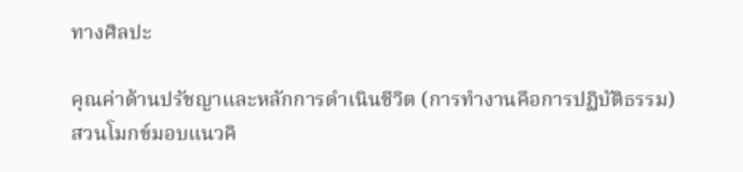ทางศิลปะ

คุณค่าด้านปรัชญาและหลักการดำเนินชีวิต (การทำงานคือการปฏิบัติธรรม)
สวนโมกข์มอบแนวคิ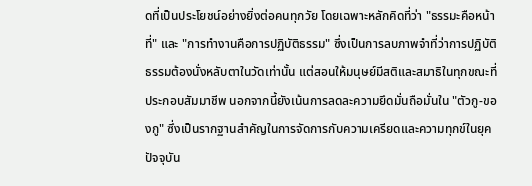ดที่เป็นประโยชน์อย่างยิ่งต่อคนทุกวัย โดยเฉพาะหลักคิดที่ว่า "ธรรมะคือหน้าที่" และ "การทำงานคือการปฏิบัติธรรม" ซึ่งเป็นการลบภาพจำที่ว่าการปฏิบัติธรรมต้องนั่งหลับตาในวัดเท่านั้น แต่สอนให้มนุษย์มีสติและสมาธิในทุกขณะที่ประกอบสัมมาชีพ นอกจากนี้ยังเน้นการลดละความยึดมั่นถือมั่นใน "ตัวกู-ของกู" ซึ่งเป็นรากฐานสำคัญในการจัดการกับความเครียดและความทุกข์ในยุคปัจจุบัน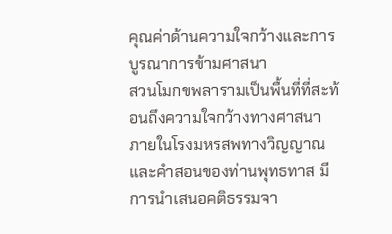คุณค่าด้านความใจกว้างและการบูรณาการข้ามศาสนา
สวนโมกขพลารามเป็นพื้นที่ที่สะท้อนถึงความใจกว้างทางศาสนา ภายในโรงมหรสพทางวิญญาณและคำสอนของท่านพุทธทาส มีการนำเสนอคติธรรมจา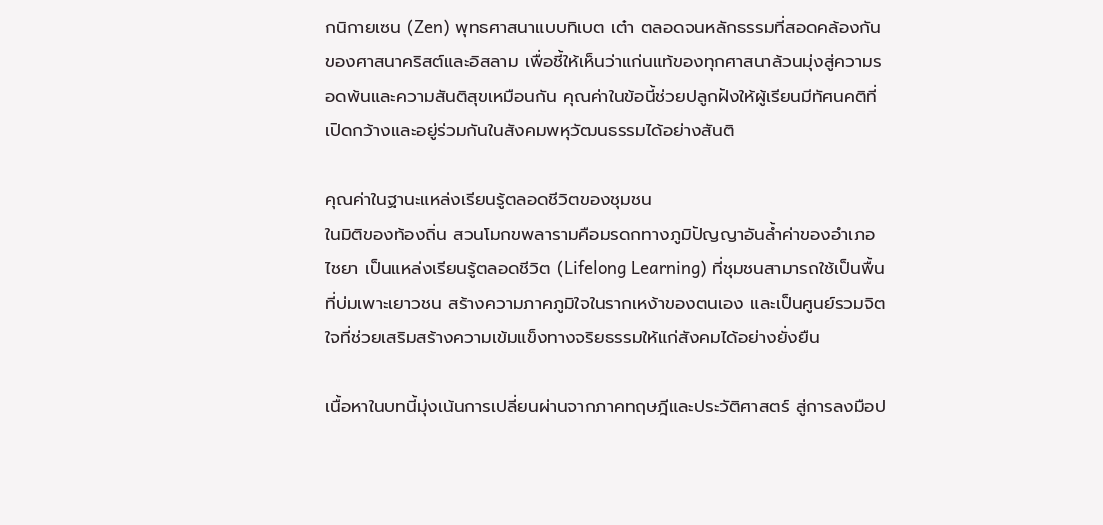กนิกายเซน (Zen) พุทธศาสนาแบบทิเบต เต๋า ตลอดจนหลักธรรมที่สอดคล้องกันของศาสนาคริสต์และอิสลาม เพื่อชี้ให้เห็นว่าแก่นแท้ของทุกศาสนาล้วนมุ่งสู่ความรอดพ้นและความสันติสุขเหมือนกัน คุณค่าในข้อนี้ช่วยปลูกฝังให้ผู้เรียนมีทัศนคติที่เปิดกว้างและอยู่ร่วมกันในสังคมพหุวัฒนธรรมได้อย่างสันติ

คุณค่าในฐานะแหล่งเรียนรู้ตลอดชีวิตของชุมชน
ในมิติของท้องถิ่น สวนโมกขพลารามคือมรดกทางภูมิปัญญาอันล้ำค่าของอำเภอไชยา เป็นแหล่งเรียนรู้ตลอดชีวิต (Lifelong Learning) ที่ชุมชนสามารถใช้เป็นพื้นที่บ่มเพาะเยาวชน สร้างความภาคภูมิใจในรากเหง้าของตนเอง และเป็นศูนย์รวมจิตใจที่ช่วยเสริมสร้างความเข้มแข็งทางจริยธรรมให้แก่สังคมได้อย่างยั่งยืน

เนื้อหาในบทนี้มุ่งเน้นการเปลี่ยนผ่านจากภาคทฤษฎีและประวัติศาสตร์ สู่การลงมือป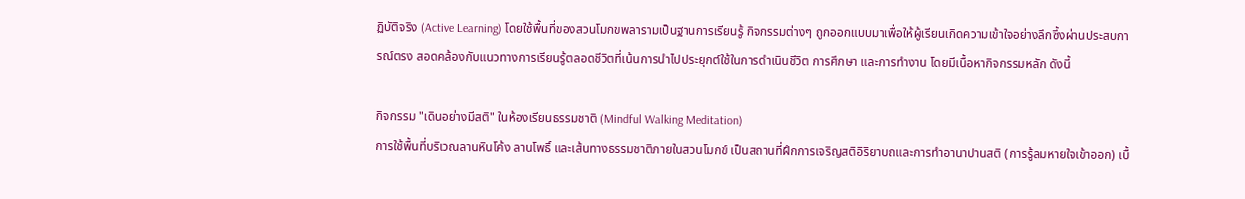ฏิบัติจริง (Active Learning) โดยใช้พื้นที่ของสวนโมกขพลารามเป็นฐานการเรียนรู้ กิจกรรมต่างๆ ถูกออกแบบมาเพื่อให้ผู้เรียนเกิดความเข้าใจอย่างลึกซึ้งผ่านประสบการณ์ตรง สอดคล้องกับแนวทางการเรียนรู้ตลอดชีวิตที่เน้นการนำไปประยุกต์ใช้ในการดำเนินชีวิต การศึกษา และการทำงาน โดยมีเนื้อหากิจกรรมหลัก ดังนี้

กิจกรรม "เดินอย่างมีสติ" ในห้องเรียนธรรมชาติ (Mindful Walking Meditation)
การใช้พื้นที่บริเวณลานหินโค้ง ลานโพธิ์ และเส้นทางธรรมชาติภายในสวนโมกข์ เป็นสถานที่ฝึกการเจริญสติอิริยาบถและการทำอานาปานสติ (การรู้ลมหายใจเข้าออก) เบื้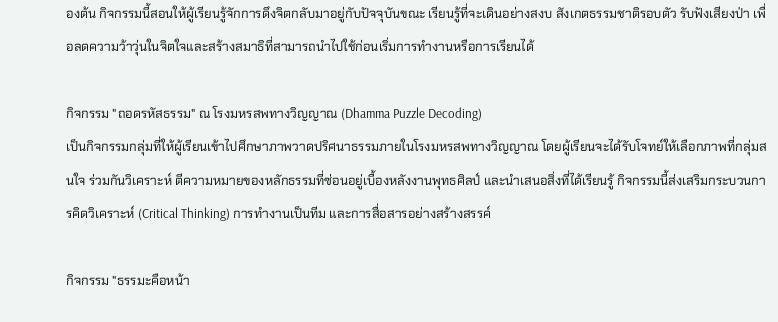องต้น กิจกรรมนี้สอนให้ผู้เรียนรู้จักการดึงจิตกลับมาอยู่กับปัจจุบันขณะ เรียนรู้ที่จะเดินอย่างสงบ สังเกตธรรมชาติรอบตัว รับฟังเสียงป่า เพื่อลดความว้าวุ่นในจิตใจและสร้างสมาธิที่สามารถนำไปใช้ก่อนเริ่มการทำงานหรือการเรียนได้

กิจกรรม "ถอดรหัสธรรม" ณ โรงมหรสพทางวิญญาณ (Dhamma Puzzle Decoding)
เป็นกิจกรรมกลุ่มที่ให้ผู้เรียนเข้าไปศึกษาภาพวาดปริศนาธรรมภายในโรงมหรสพทางวิญญาณ โดยผู้เรียนจะได้รับโจทย์ให้เลือกภาพที่กลุ่มสนใจ ร่วมกันวิเคราะห์ ตีความหมายของหลักธรรมที่ซ่อนอยู่เบื้องหลังงานพุทธศิลป์ และนำเสนอสิ่งที่ได้เรียนรู้ กิจกรรมนี้ส่งเสริมกระบวนการคิดวิเคราะห์ (Critical Thinking) การทำงานเป็นทีม และการสื่อสารอย่างสร้างสรรค์

กิจกรรม "ธรรมะคือหน้า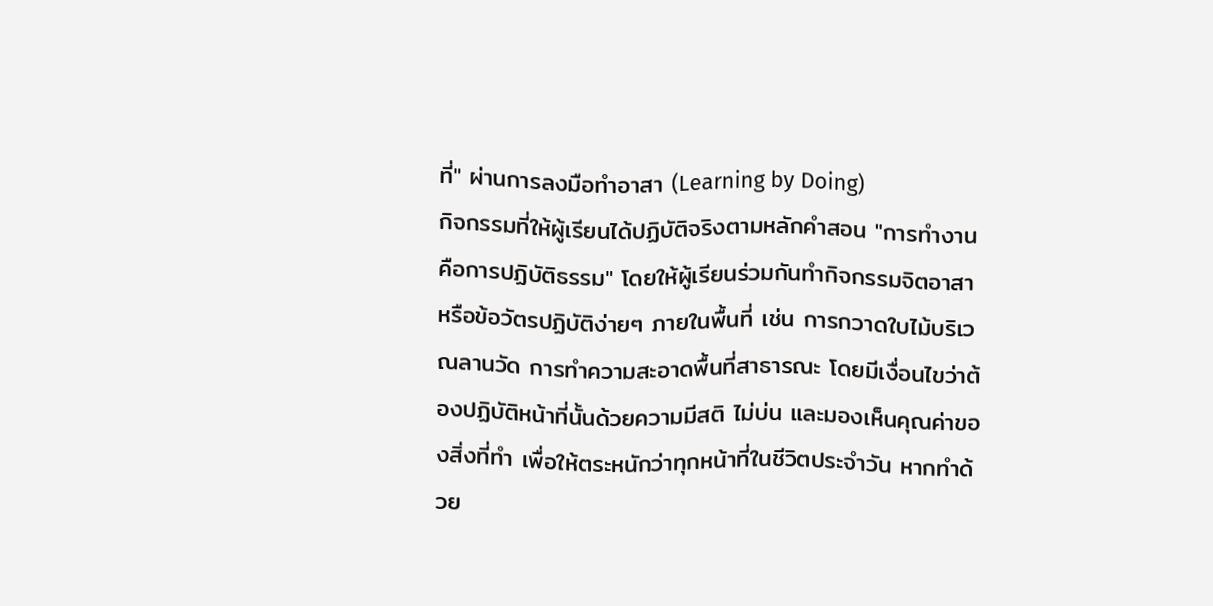ที่" ผ่านการลงมือทำอาสา (Learning by Doing)
กิจกรรมที่ให้ผู้เรียนได้ปฏิบัติจริงตามหลักคำสอน "การทำงานคือการปฏิบัติธรรม" โดยให้ผู้เรียนร่วมกันทำกิจกรรมจิตอาสาหรือข้อวัตรปฏิบัติง่ายๆ ภายในพื้นที่ เช่น การกวาดใบไม้บริเวณลานวัด การทำความสะอาดพื้นที่สาธารณะ โดยมีเงื่อนไขว่าต้องปฏิบัติหน้าที่นั้นด้วยความมีสติ ไม่บ่น และมองเห็นคุณค่าของสิ่งที่ทำ เพื่อให้ตระหนักว่าทุกหน้าที่ในชีวิตประจำวัน หากทำด้วย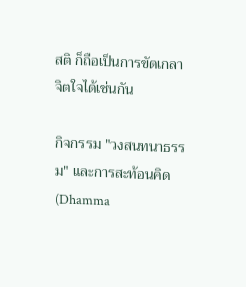สติ ก็ถือเป็นการขัดเกลาจิตใจได้เช่นกัน

กิจกรรม "วงสนทนาธรรม" และการสะท้อนคิด (Dhamma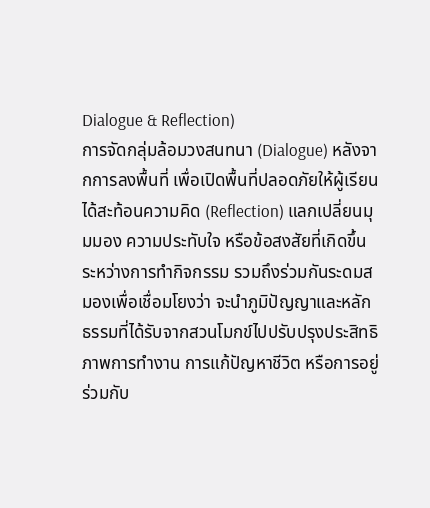Dialogue & Reflection)
การจัดกลุ่มล้อมวงสนทนา (Dialogue) หลังจากการลงพื้นที่ เพื่อเปิดพื้นที่ปลอดภัยให้ผู้เรียนได้สะท้อนความคิด (Reflection) แลกเปลี่ยนมุมมอง ความประทับใจ หรือข้อสงสัยที่เกิดขึ้นระหว่างการทำกิจกรรม รวมถึงร่วมกันระดมสมองเพื่อเชื่อมโยงว่า จะนำภูมิปัญญาและหลักธรรมที่ได้รับจากสวนโมกข์ไปปรับปรุงประสิทธิภาพการทำงาน การแก้ปัญหาชีวิต หรือการอยู่ร่วมกับ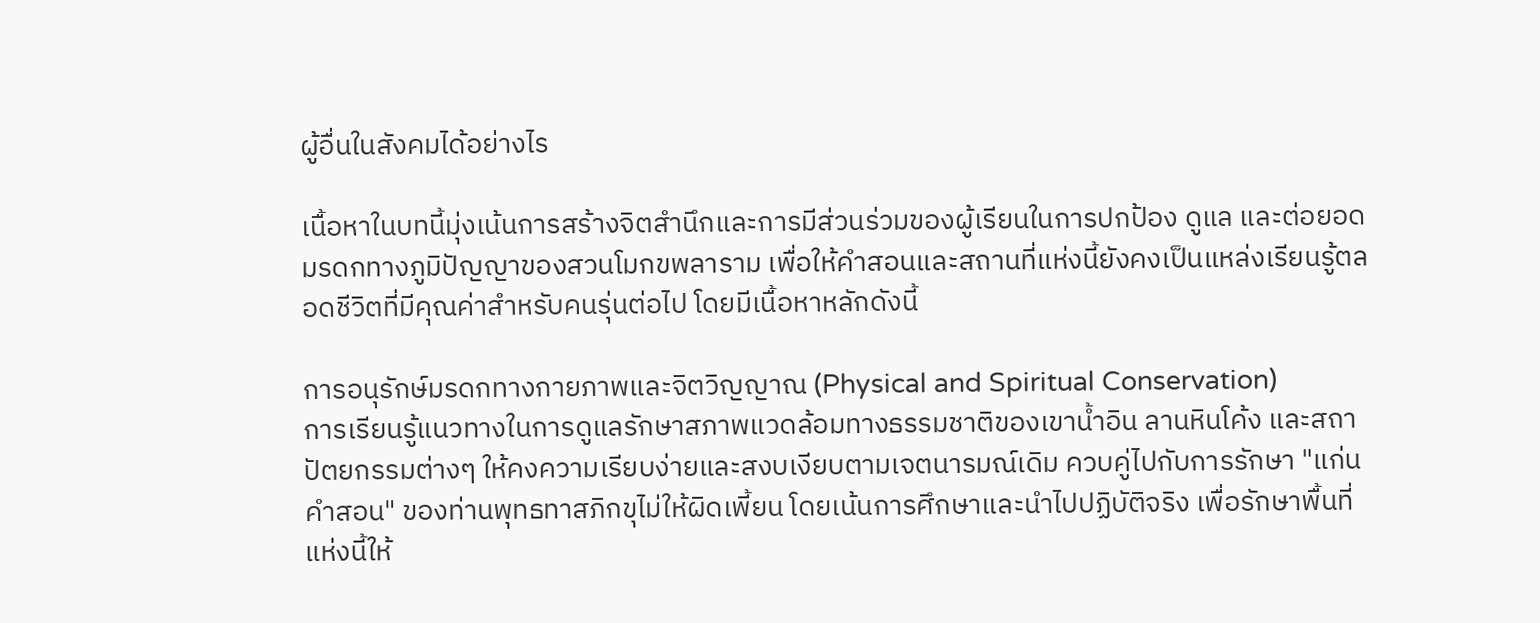ผู้อื่นในสังคมได้อย่างไร

เนื้อหาในบทนี้มุ่งเน้นการสร้างจิตสำนึกและการมีส่วนร่วมของผู้เรียนในการปกป้อง ดูแล และต่อยอดมรดกทางภูมิปัญญาของสวนโมกขพลาราม เพื่อให้คำสอนและสถานที่แห่งนี้ยังคงเป็นแหล่งเรียนรู้ตลอดชีวิตที่มีคุณค่าสำหรับคนรุ่นต่อไป โดยมีเนื้อหาหลักดังนี้

การอนุรักษ์มรดกทางกายภาพและจิตวิญญาณ (Physical and Spiritual Conservation)
การเรียนรู้แนวทางในการดูแลรักษาสภาพแวดล้อมทางธรรมชาติของเขาน้ำอิน ลานหินโค้ง และสถาปัตยกรรมต่างๆ ให้คงความเรียบง่ายและสงบเงียบตามเจตนารมณ์เดิม ควบคู่ไปกับการรักษา "แก่นคำสอน" ของท่านพุทธทาสภิกขุไม่ให้ผิดเพี้ยน โดยเน้นการศึกษาและนำไปปฏิบัติจริง เพื่อรักษาพื้นที่แห่งนี้ให้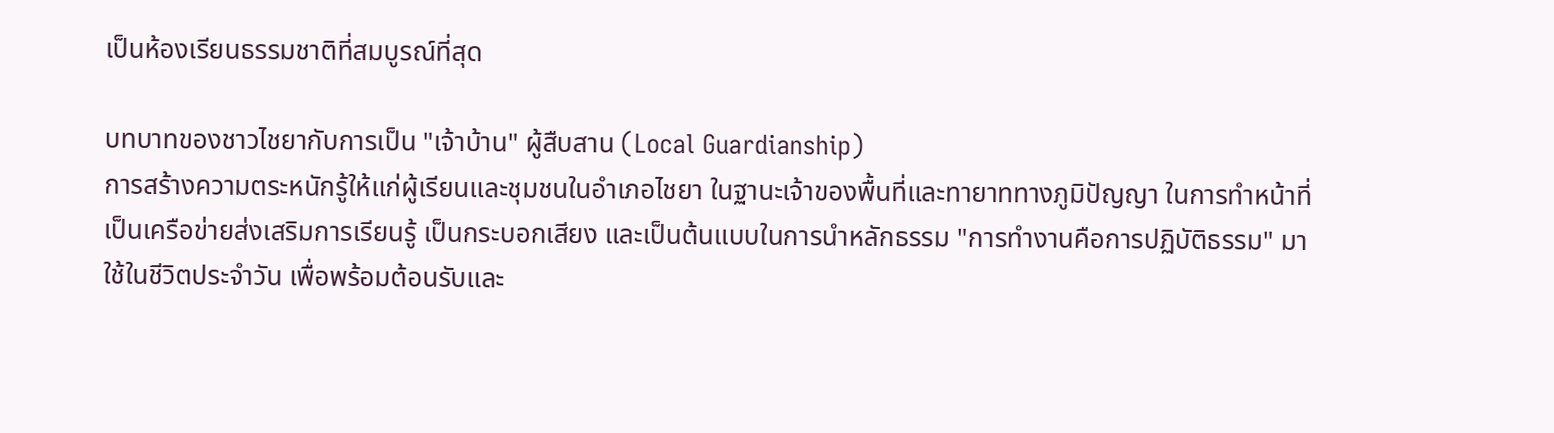เป็นห้องเรียนธรรมชาติที่สมบูรณ์ที่สุด

บทบาทของชาวไชยากับการเป็น "เจ้าบ้าน" ผู้สืบสาน (Local Guardianship)
การสร้างความตระหนักรู้ให้แก่ผู้เรียนและชุมชนในอำเภอไชยา ในฐานะเจ้าของพื้นที่และทายาททางภูมิปัญญา ในการทำหน้าที่เป็นเครือข่ายส่งเสริมการเรียนรู้ เป็นกระบอกเสียง และเป็นต้นแบบในการนำหลักธรรม "การทำงานคือการปฏิบัติธรรม" มาใช้ในชีวิตประจำวัน เพื่อพร้อมต้อนรับและ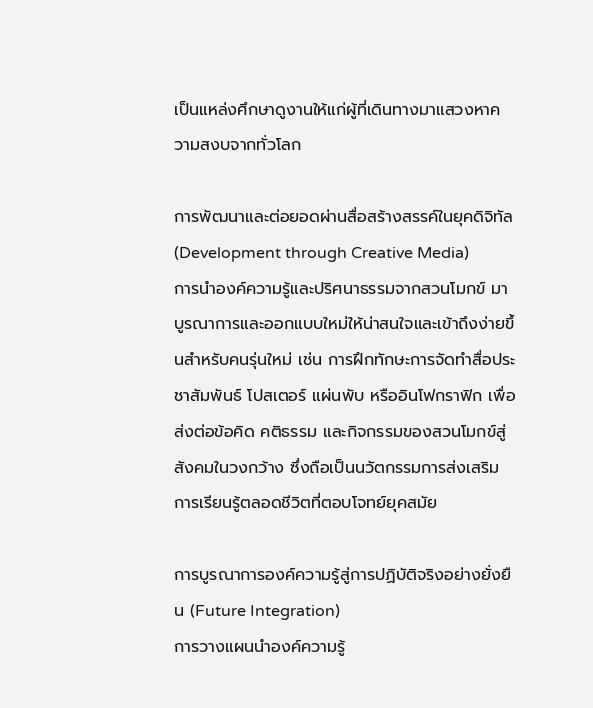เป็นแหล่งศึกษาดูงานให้แก่ผู้ที่เดินทางมาแสวงหาความสงบจากทั่วโลก

การพัฒนาและต่อยอดผ่านสื่อสร้างสรรค์ในยุคดิจิทัล (Development through Creative Media)
การนำองค์ความรู้และปริศนาธรรมจากสวนโมกข์ มาบูรณาการและออกแบบใหม่ให้น่าสนใจและเข้าถึงง่ายขึ้นสำหรับคนรุ่นใหม่ เช่น การฝึกทักษะการจัดทำสื่อประชาสัมพันธ์ โปสเตอร์ แผ่นพับ หรืออินโฟกราฟิก เพื่อส่งต่อข้อคิด คติธรรม และกิจกรรมของสวนโมกข์สู่สังคมในวงกว้าง ซึ่งถือเป็นนวัตกรรมการส่งเสริมการเรียนรู้ตลอดชีวิตที่ตอบโจทย์ยุคสมัย

การบูรณาการองค์ความรู้สู่การปฏิบัติจริงอย่างยั่งยืน (Future Integration)
การวางแผนนำองค์ความรู้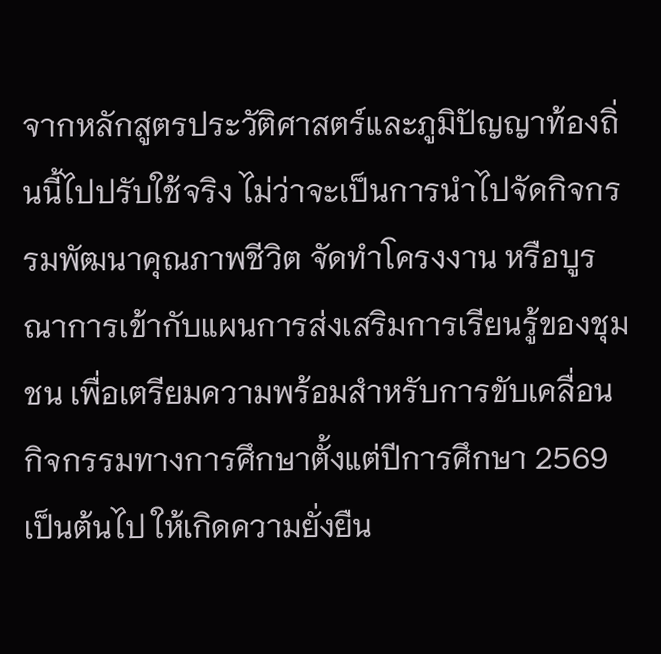จากหลักสูตรประวัติศาสตร์และภูมิปัญญาท้องถิ่นนี้ไปปรับใช้จริง ไม่ว่าจะเป็นการนำไปจัดกิจกรรมพัฒนาคุณภาพชีวิต จัดทำโครงงาน หรือบูรณาการเข้ากับแผนการส่งเสริมการเรียนรู้ของชุมชน เพื่อเตรียมความพร้อมสำหรับการขับเคลื่อนกิจกรรมทางการศึกษาตั้งแต่ปีการศึกษา 2569 เป็นต้นไป ให้เกิดความยั่งยืน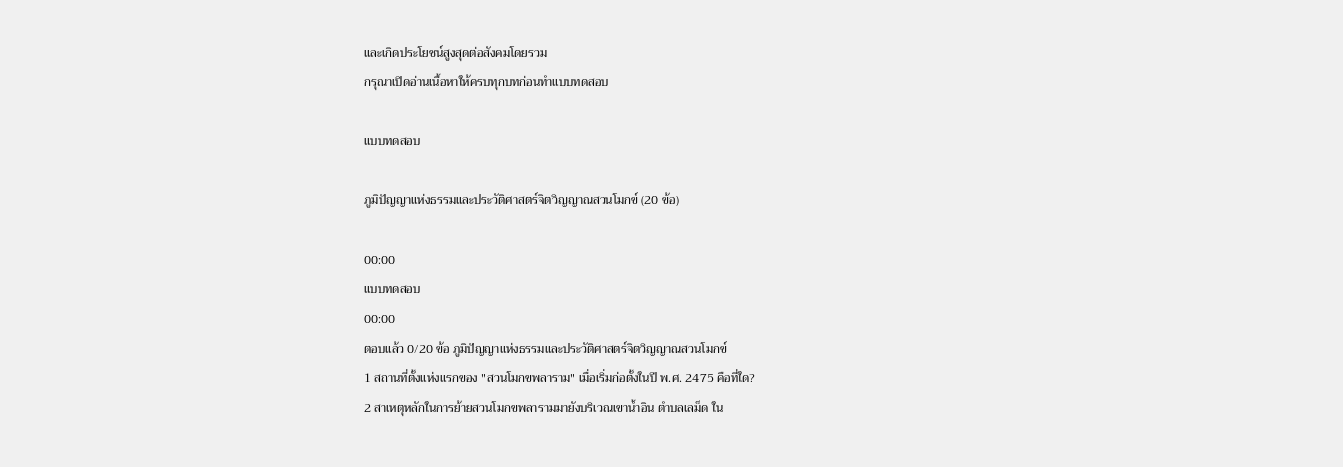และเกิดประโยชน์สูงสุดต่อสังคมโดยรวม
กรุณาเปิดอ่านเนื้อหาให้ครบทุกบทก่อนทำแบบทดสอบ

แบบทดสอบ

ภูมิปัญญาแห่งธรรมและประวัติศาสตร์จิตวิญญาณสวนโมกข์ (20 ข้อ)

00:00
แบบทดสอบ
00:00
ตอบแล้ว 0/20 ข้อ ภูมิปัญญาแห่งธรรมและประวัติศาสตร์จิตวิญญาณสวนโมกข์
1 สถานที่ตั้งแห่งแรกของ "สวนโมกขพลาราม" เมื่อเริ่มก่อตั้งในปี พ.ศ. 2475 คือที่ใด?
2 สาเหตุหลักในการย้ายสวนโมกขพลารามมายังบริเวณเขาน้ำอิน ตำบลเลม็ด ใน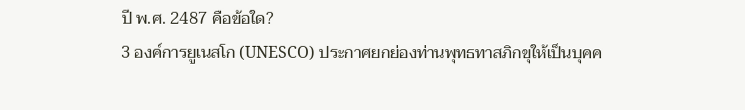ปี พ.ศ. 2487 คือข้อใด?
3 องค์การยูเนสโก (UNESCO) ประกาศยกย่องท่านพุทธทาสภิกขุให้เป็นบุคค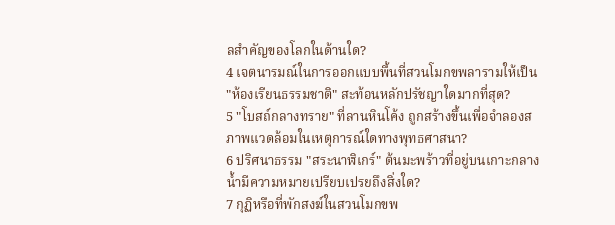ลสำคัญของโลกในด้านใด?
4 เจตนารมณ์ในการออกแบบพื้นที่สวนโมกขพลารามให้เป็น "ห้องเรียนธรรมชาติ" สะท้อนหลักปรัชญาใดมากที่สุด?
5 "โบสถ์กลางทราย" ที่ลานหินโค้ง ถูกสร้างขึ้นเพื่อจำลองสภาพแวดล้อมในเหตุการณ์ใดทางพุทธศาสนา?
6 ปริศนาธรรม "สระนาฬิเกร์" ต้นมะพร้าวที่อยู่บนเกาะกลางน้ำมีความหมายเปรียบเปรยถึงสิ่งใด?
7 กุฏิหรือที่พักสงฆ์ในสวนโมกขพ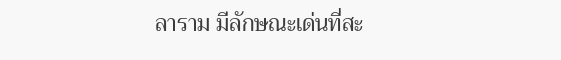ลาราม มีลักษณะเด่นที่สะ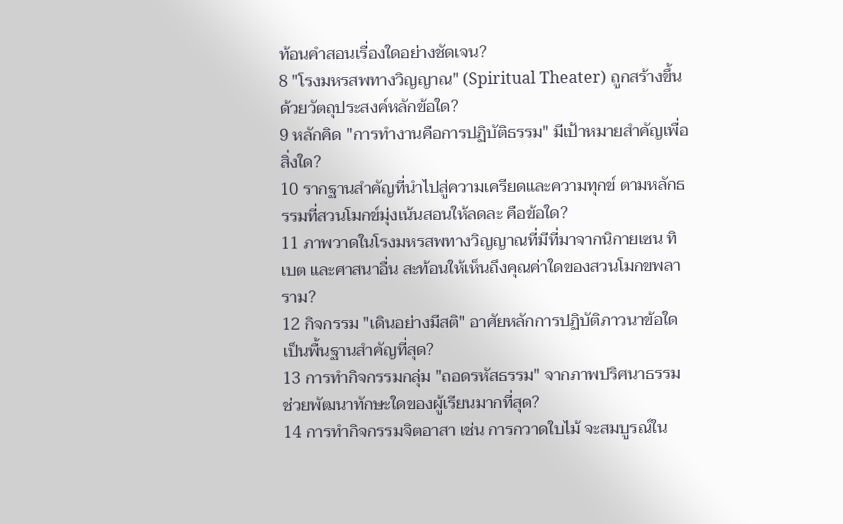ท้อนคำสอนเรื่องใดอย่างชัดเจน?
8 "โรงมหรสพทางวิญญาณ" (Spiritual Theater) ถูกสร้างขึ้นด้วยวัตถุประสงค์หลักข้อใด?
9 หลักคิด "การทำงานคือการปฏิบัติธรรม" มีเป้าหมายสำคัญเพื่อสิ่งใด?
10 รากฐานสำคัญที่นำไปสู่ความเครียดและความทุกข์ ตามหลักธรรมที่สวนโมกข์มุ่งเน้นสอนให้ลดละ คือข้อใด?
11 ภาพวาดในโรงมหรสพทางวิญญาณที่มีที่มาจากนิกายเซน ทิเบต และศาสนาอื่น สะท้อนให้เห็นถึงคุณค่าใดของสวนโมกขพลาราม?
12 กิจกรรม "เดินอย่างมีสติ" อาศัยหลักการปฏิบัติภาวนาข้อใดเป็นพื้นฐานสำคัญที่สุด?
13 การทำกิจกรรมกลุ่ม "ถอดรหัสธรรม" จากภาพปริศนาธรรม ช่วยพัฒนาทักษะใดของผู้เรียนมากที่สุด?
14 การทำกิจกรรมจิตอาสา เช่น การกวาดใบไม้ จะสมบูรณ์ใน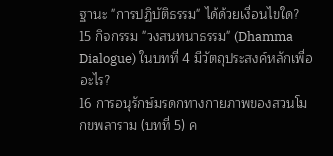ฐานะ "การปฏิบัติธรรม" ได้ด้วยเงื่อนไขใด?
15 กิจกรรม "วงสนทนาธรรม" (Dhamma Dialogue) ในบทที่ 4 มีวัตถุประสงค์หลักเพื่ออะไร?
16 การอนุรักษ์มรดกทางกายภาพของสวนโมกขพลาราม (บทที่ 5) ค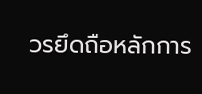วรยึดถือหลักการ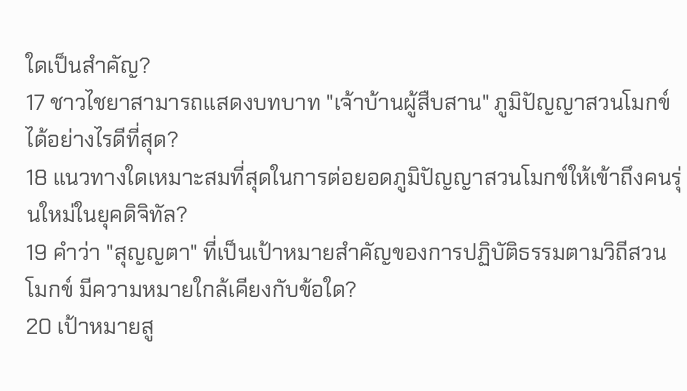ใดเป็นสำคัญ?
17 ชาวไชยาสามารถแสดงบทบาท "เจ้าบ้านผู้สืบสาน" ภูมิปัญญาสวนโมกข์ได้อย่างไรดีที่สุด?
18 แนวทางใดเหมาะสมที่สุดในการต่อยอดภูมิปัญญาสวนโมกข์ให้เข้าถึงคนรุ่นใหม่ในยุคดิจิทัล?
19 คำว่า "สุญญตา" ที่เป็นเป้าหมายสำคัญของการปฏิบัติธรรมตามวิถีสวนโมกข์ มีความหมายใกล้เคียงกับข้อใด?
20 เป้าหมายสู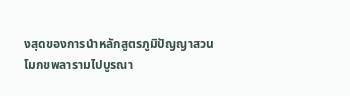งสุดของการนำหลักสูตรภูมิปัญญาสวนโมกขพลารามไปบูรณา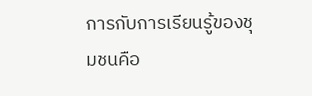การกับการเรียนรู้ของชุมชนคือ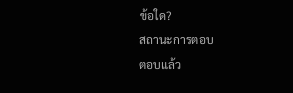ข้อใด?
สถานะการตอบ
ตอบแล้ว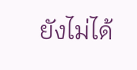ยังไม่ได้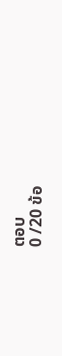ตอบ
0 /20 ข้อ